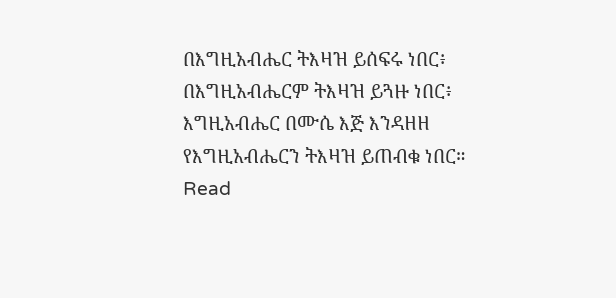በእግዚአብሔር ትእዛዝ ይሰፍሩ ነበር፥ በእግዚአብሔርም ትእዛዝ ይጓዙ ነበር፥ እግዚአብሔር በሙሴ እጅ እንዳዘዘ የእግዚአብሔርን ትእዛዝ ይጠብቁ ነበር።
Read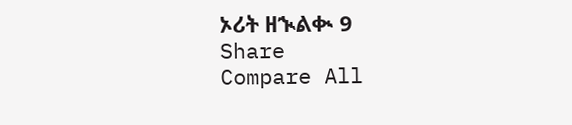ኦሪት ዘኊልቊ 9
Share
Compare All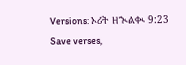Versions: ኦሪት ዘኊልቊ 9:23
Save verses,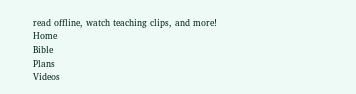read offline, watch teaching clips, and more!
Home
Bible
Plans
Videos